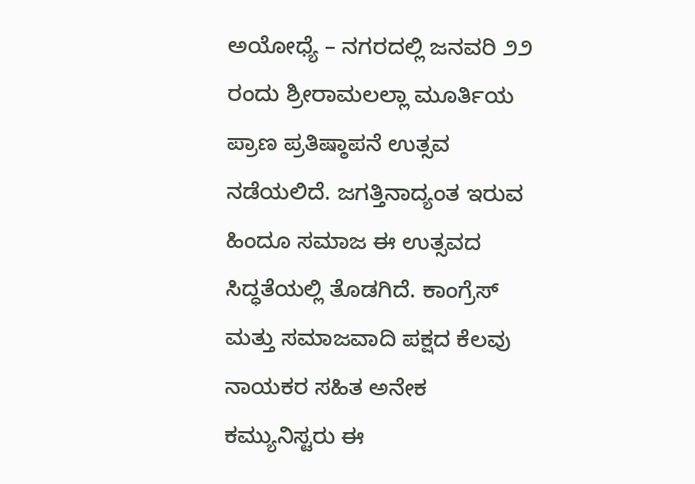ಅಯೋಧ್ಯೆ – ನಗರದಲ್ಲಿ ಜನವರಿ ೨೨ ರಂದು ಶ್ರೀರಾಮಲಲ್ಲಾ ಮೂರ್ತಿಯ ಪ್ರಾಣ ಪ್ರತಿಷ್ಠಾಪನೆ ಉತ್ಸವ ನಡೆಯಲಿದೆ. ಜಗತ್ತಿನಾದ್ಯಂತ ಇರುವ ಹಿಂದೂ ಸಮಾಜ ಈ ಉತ್ಸವದ ಸಿದ್ಧತೆಯಲ್ಲಿ ತೊಡಗಿದೆ. ಕಾಂಗ್ರೆಸ್ ಮತ್ತು ಸಮಾಜವಾದಿ ಪಕ್ಷದ ಕೆಲವು ನಾಯಕರ ಸಹಿತ ಅನೇಕ ಕಮ್ಯುನಿಸ್ಟರು ಈ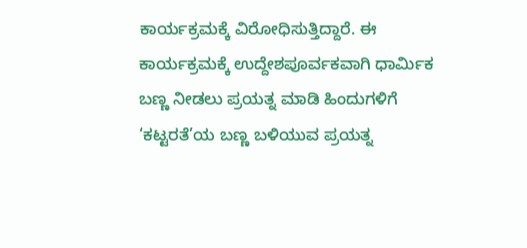ಕಾರ್ಯಕ್ರಮಕ್ಕೆ ವಿರೋಧಿಸುತ್ತಿದ್ದಾರೆ. ಈ ಕಾರ್ಯಕ್ರಮಕ್ಕೆ ಉದ್ದೇಶಪೂರ್ವಕವಾಗಿ ಧಾರ್ಮಿಕ ಬಣ್ಣ ನೀಡಲು ಪ್ರಯತ್ನ ಮಾಡಿ ಹಿಂದುಗಳಿಗೆ ‘ಕಟ್ಟರತೆ’ಯ ಬಣ್ಣ ಬಳಿಯುವ ಪ್ರಯತ್ನ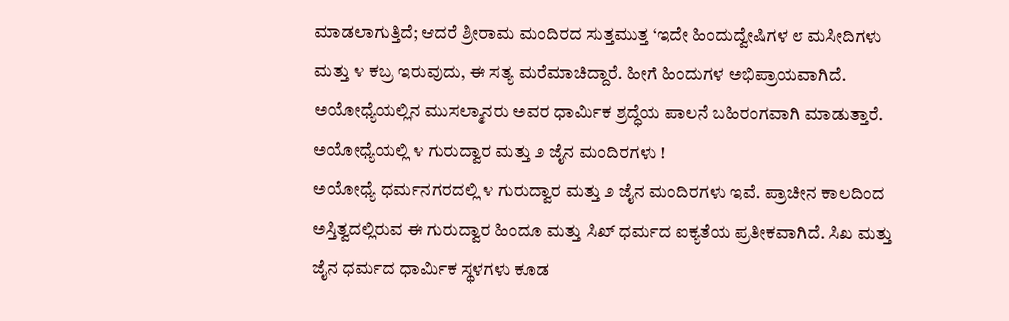ಮಾಡಲಾಗುತ್ತಿದೆ; ಆದರೆ ಶ್ರೀರಾಮ ಮಂದಿರದ ಸುತ್ತಮುತ್ತ ‘ಇದೇ ಹಿಂದುದ್ವೇಷಿಗಳ ೮ ಮಸೀದಿಗಳು ಮತ್ತು ೪ ಕಬ್ರ ಇರುವುದು, ಈ ಸತ್ಯ ಮರೆಮಾಚಿದ್ದಾರೆ. ಹೀಗೆ ಹಿಂದುಗಳ ಅಭಿಪ್ರಾಯವಾಗಿದೆ. ಅಯೋಧ್ಯೆಯಲ್ಲಿನ ಮುಸಲ್ಮಾನರು ಅವರ ಧಾರ್ಮಿಕ ಶ್ರದ್ಧೆಯ ಪಾಲನೆ ಬಹಿರಂಗವಾಗಿ ಮಾಡುತ್ತಾರೆ.
ಅಯೋಧ್ಯೆಯಲ್ಲಿ ೪ ಗುರುದ್ವಾರ ಮತ್ತು ೨ ಜೈನ ಮಂದಿರಗಳು !
ಅಯೋಧ್ಯೆ ಧರ್ಮನಗರದಲ್ಲಿ ೪ ಗುರುದ್ವಾರ ಮತ್ತು ೨ ಜೈನ ಮಂದಿರಗಳು ಇವೆ. ಪ್ರಾಚೀನ ಕಾಲದಿಂದ ಅಸ್ತಿತ್ವದಲ್ಲಿರುವ ಈ ಗುರುದ್ವಾರ ಹಿಂದೂ ಮತ್ತು ಸಿಖ್ ಧರ್ಮದ ಐಕ್ಯತೆಯ ಪ್ರತೀಕವಾಗಿದೆ. ಸಿಖ ಮತ್ತು ಜೈನ ಧರ್ಮದ ಧಾರ್ಮಿಕ ಸ್ಥಳಗಳು ಕೂಡ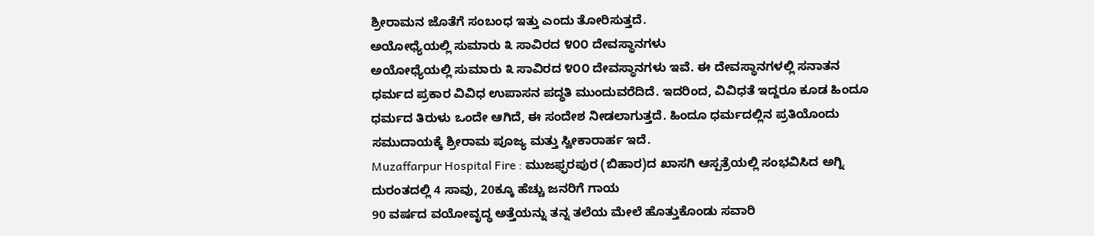ಶ್ರೀರಾಮನ ಜೊತೆಗೆ ಸಂಬಂಧ ಇತ್ತು ಎಂದು ತೋರಿಸುತ್ತದೆ.
ಅಯೋಧ್ಯೆಯಲ್ಲಿ ಸುಮಾರು ೩ ಸಾವಿರದ ೪೦೦ ದೇವಸ್ಥಾನಗಳು
ಅಯೋಧ್ಯೆಯಲ್ಲಿ ಸುಮಾರು ೩ ಸಾವಿರದ ೪೦೦ ದೇವಸ್ಥಾನಗಳು ಇವೆ. ಈ ದೇವಸ್ಥಾನಗಳಲ್ಲಿ ಸನಾತನ ಧರ್ಮದ ಪ್ರಕಾರ ವಿವಿಧ ಉಪಾಸನ ಪದ್ಧತಿ ಮುಂದುವರೆದಿದೆ. ಇದರಿಂದ, ವಿವಿಧತೆ ಇದ್ದರೂ ಕೂಡ ಹಿಂದೂ ಧರ್ಮದ ತಿರುಳು ಒಂದೇ ಆಗಿದೆ, ಈ ಸಂದೇಶ ನೀಡಲಾಗುತ್ತದೆ. ಹಿಂದೂ ಧರ್ಮದಲ್ಲಿನ ಪ್ರತಿಯೊಂದು ಸಮುದಾಯಕ್ಕೆ ಶ್ರೀರಾಮ ಪೂಜ್ಯ ಮತ್ತು ಸ್ವೀಕಾರಾರ್ಹ ಇದೆ.
Muzaffarpur Hospital Fire : ಮುಜಫ್ಫರಪುರ (ಬಿಹಾರ)ದ ಖಾಸಗಿ ಆಸ್ಪತ್ರೆಯಲ್ಲಿ ಸಂಭವಿಸಿದ ಅಗ್ನಿ ದುರಂತದಲ್ಲಿ 4 ಸಾವು, 20ಕ್ಕೂ ಹೆಚ್ಚು ಜನರಿಗೆ ಗಾಯ
90 ವರ್ಷದ ವಯೋವೃದ್ಧ ಅತ್ತೆಯನ್ನು ತನ್ನ ತಲೆಯ ಮೇಲೆ ಹೊತ್ತುಕೊಂಡು ಸವಾರಿ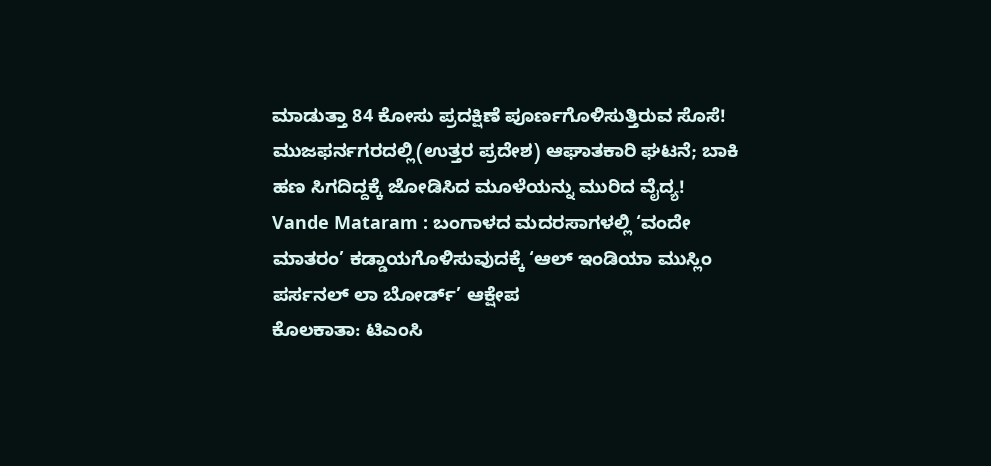ಮಾಡುತ್ತಾ 84 ಕೋಸು ಪ್ರದಕ್ಷಿಣೆ ಪೂರ್ಣಗೊಳಿಸುತ್ತಿರುವ ಸೊಸೆ!
ಮುಜಫರ್ನಗರದಲ್ಲಿ(ಉತ್ತರ ಪ್ರದೇಶ) ಆಘಾತಕಾರಿ ಘಟನೆ; ಬಾಕಿ ಹಣ ಸಿಗದಿದ್ದಕ್ಕೆ ಜೋಡಿಸಿದ ಮೂಳೆಯನ್ನು ಮುರಿದ ವೈದ್ಯ!
Vande Mataram : ಬಂಗಾಳದ ಮದರಸಾಗಳಲ್ಲಿ ‘ವಂದೇ ಮಾತರಂ’ ಕಡ್ಡಾಯಗೊಳಿಸುವುದಕ್ಕೆ ‘ಆಲ್ ಇಂಡಿಯಾ ಮುಸ್ಲಿಂ ಪರ್ಸನಲ್ ಲಾ ಬೋರ್ಡ್’ ಆಕ್ಷೇಪ
ಕೊಲಕಾತಾ: ಟಿಎಂಸಿ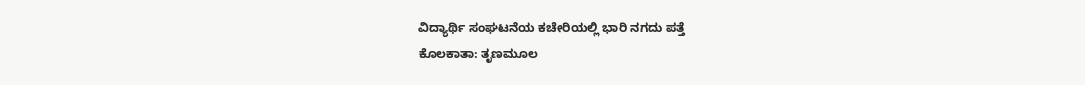ವಿದ್ಯಾರ್ಥಿ ಸಂಘಟನೆಯ ಕಚೇರಿಯಲ್ಲಿ ಭಾರಿ ನಗದು ಪತ್ತೆ
ಕೊಲಕಾತಾ: ತೃಣಮೂಲ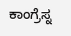ಕಾಂಗ್ರೆಸ್ನ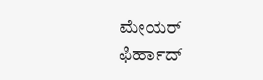ಮೇಯರ್ ಫಿರ್ಹಾದ್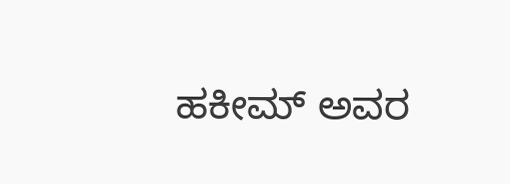ಹಕೀಮ್ ಅವರ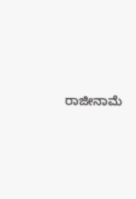ರಾಜೀನಾಮೆ